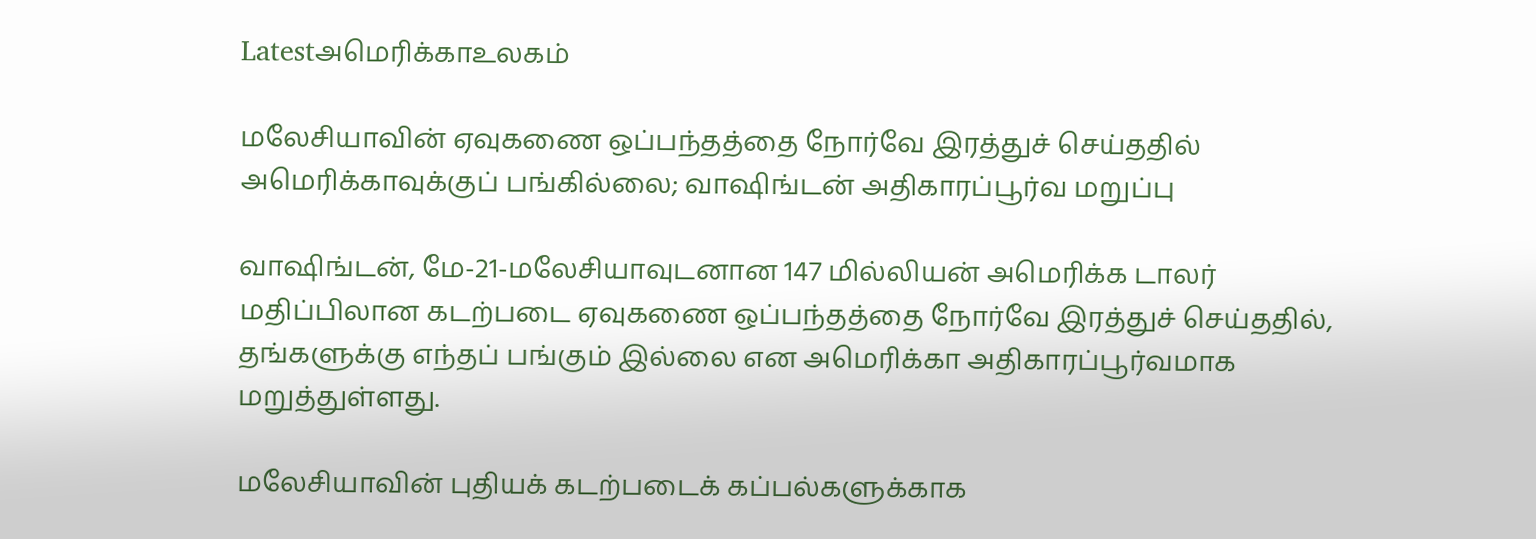Latestஅமெரிக்காஉலகம்

மலேசியாவின் ஏவுகணை ஒப்பந்தத்தை நோர்வே இரத்துச் செய்ததில் அமெரிக்காவுக்குப் பங்கில்லை; வாஷிங்டன் அதிகாரப்பூர்வ மறுப்பு

வாஷிங்டன், மே-21-மலேசியாவுடனான 147 மில்லியன் அமெரிக்க டாலர் மதிப்பிலான கடற்படை ஏவுகணை ஒப்பந்தத்தை நோர்வே இரத்துச் செய்ததில், தங்களுக்கு எந்தப் பங்கும் இல்லை என அமெரிக்கா அதிகாரப்பூர்வமாக மறுத்துள்ளது.

மலேசியாவின் புதியக் கடற்படைக் கப்பல்களுக்காக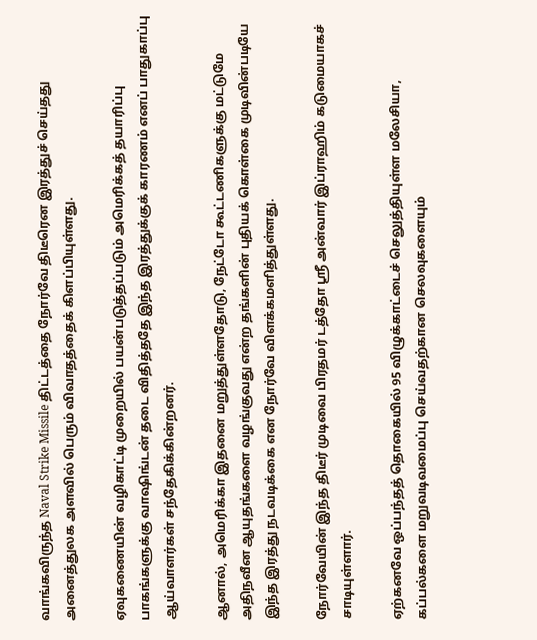வாங்கவிருந்த Naval Strike Missile திட்டத்தை நோர்வே திடீரென இரத்துச் செய்தது அனைத்துலக அளவில் பெரும் விவாதத்தைக் கிளப்பியுள்ளது.

ஏவுகணையின் வழிகாட்டி முறையில் பயன்படுத்தப்படும் அமெரிக்கத் தயாரிப்பு பாகங்களுக்கு வாஷிங்டன் தடை விதித்ததே இந்த இரத்துக்குக் காரணம் எனப் பாதுகாப்பு ஆய்வாளர்கள் சந்தேகிக்கின்றனர்.

ஆனால், அமெரிக்கா இதனை மறுத்துள்ளதோடு, நேட்டோ கூட்டணிகளுக்கு மட்டுமே அதிநவீன ஆயுதங்களை வழங்குவது என்ற தங்களின் புதியக் கொள்கை முடிவின்படியே இந்த இரத்து நடவடிக்கை என நோர்வே விளக்கமளித்துள்ளது.

நோர்வேயின் இந்த திடீர் முடிவை பிரதமர் டத்தோ ஸ்ரீ அன்வார் இப்ராஹிம் கடுமையாகச் சாடியுள்ளார்.

ஏற்கனவே ஒப்பந்தத் தொகையில் 95 விழுக்காட்டைச் செலுத்தியுள்ள மலேசியா, கப்பல்களை மறுவடிவமைப்பு செய்வதற்கான செலவுகளையும்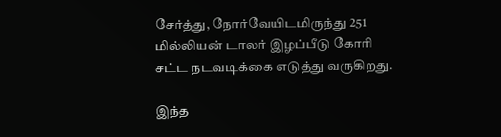சேர்த்து, நோர்வேயிடமிருந்து 251 மில்லியன் டாலர் இழப்பீடு கோரி சட்ட நடவடிக்கை எடுத்து வருகிறது.

இந்த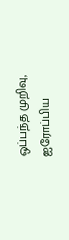ஒப்பந்த முறிவு, ஐரோப்பிய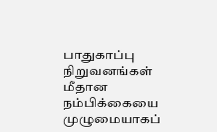பாதுகாப்பு நிறுவனங்கள் மீதான நம்பிக்கையை முழுமையாகப்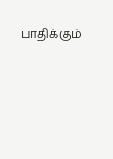பாதிக்கும்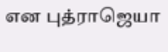என புத்ராஜெயா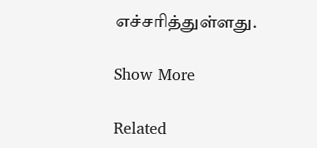எச்சரித்துள்ளது.

Show More

Related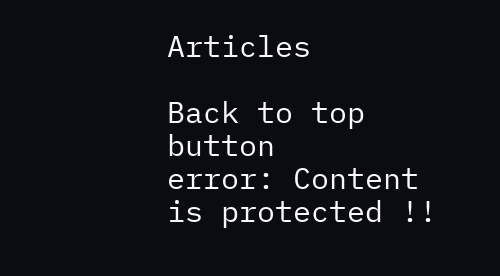Articles

Back to top button
error: Content is protected !!